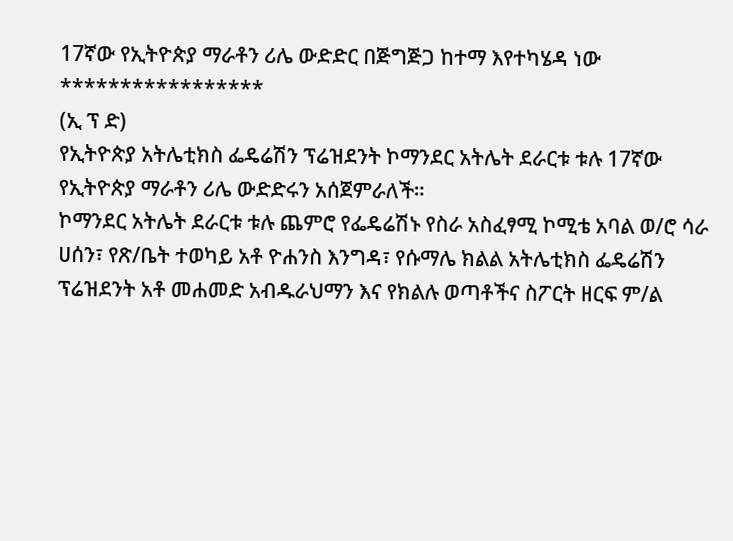17ኛው የኢትዮጵያ ማራቶን ሪሌ ውድድር በጅግጅጋ ከተማ እየተካሄዳ ነው
*****************
(ኢ ፕ ድ)
የኢትዮጵያ አትሌቲክስ ፌዴሬሽን ፕሬዝደንት ኮማንደር አትሌት ደራርቱ ቱሉ 17ኛው የኢትዮጵያ ማራቶን ሪሌ ውድድሩን አሰጀምራለች።
ኮማንደር አትሌት ደራርቱ ቱሉ ጨምሮ የፌዴሬሽኑ የስራ አስፈፃሚ ኮሚቴ አባል ወ/ሮ ሳራ ሀሰን፣ የጽ/ቤት ተወካይ አቶ ዮሐንስ እንግዳ፣ የሱማሌ ክልል አትሌቲክስ ፌዴሬሽን ፕሬዝደንት አቶ መሐመድ አብዱራህማን እና የክልሉ ወጣቶችና ስፖርት ዘርፍ ም/ል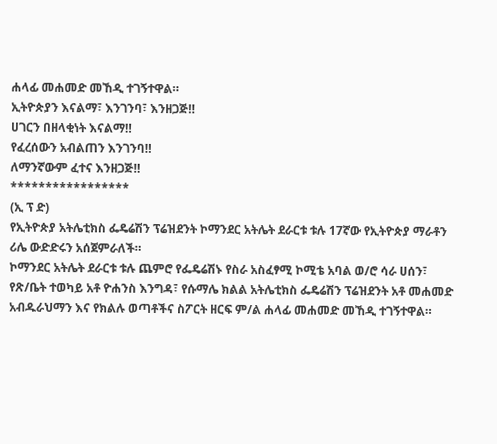ሐላፊ መሐመድ መኸዲ ተገኝተዋል።
ኢትዮጵያን እናልማ፣ እንገንባ፣ እንዘጋጅ‼
ሀገርን በዘላቂነት እናልማ‼
የፈረሰውን አብልጠን እንገንባ‼
ለማንኛውም ፈተና እንዘጋጅ‼
*****************
(ኢ ፕ ድ)
የኢትዮጵያ አትሌቲክስ ፌዴሬሽን ፕሬዝደንት ኮማንደር አትሌት ደራርቱ ቱሉ 17ኛው የኢትዮጵያ ማራቶን ሪሌ ውድድሩን አሰጀምራለች።
ኮማንደር አትሌት ደራርቱ ቱሉ ጨምሮ የፌዴሬሽኑ የስራ አስፈፃሚ ኮሚቴ አባል ወ/ሮ ሳራ ሀሰን፣ የጽ/ቤት ተወካይ አቶ ዮሐንስ እንግዳ፣ የሱማሌ ክልል አትሌቲክስ ፌዴሬሽን ፕሬዝደንት አቶ መሐመድ አብዱራህማን እና የክልሉ ወጣቶችና ስፖርት ዘርፍ ም/ል ሐላፊ መሐመድ መኸዲ ተገኝተዋል።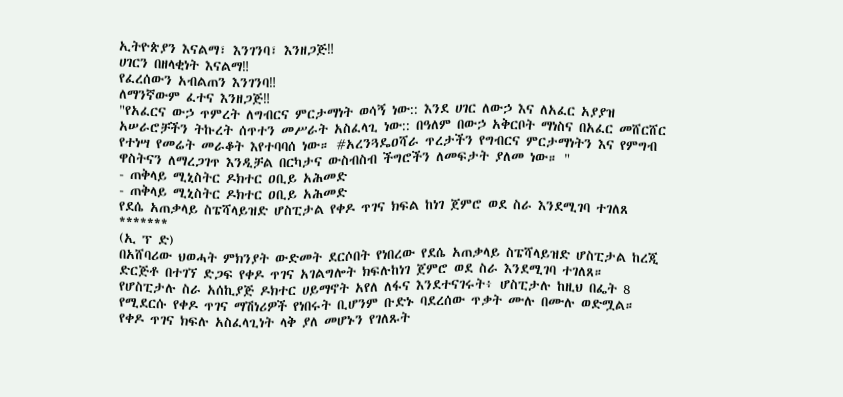ኢትዮጵያን እናልማ፣ እንገንባ፣ እንዘጋጅ‼
ሀገርን በዘላቂነት እናልማ‼
የፈረሰውን አብልጠን እንገንባ‼
ለማንኛውም ፈተና እንዘጋጅ‼
"የአፈርና ውኃ ጥምረት ለግብርና ምርታማነት ወሳኝ ነው:: እንደ ሀገር ለውኃ እና ለአፈር አያያዝ አሠራሮቻችን ትኩረት ሰጥተን መሥራት አስፈላጊ ነው:: በዓለም በውኃ አቅርቦት ማነስና በአፈር መሸርሸር የተነሣ የመሬት መራቆት እየተባባሰ ነው። #አረንጓዴዐሻራ ጥረታችን የግብርና ምርታማነትን እና የምግብ ዋስትናን ለማረጋገጥ እንዲቻል በርካታና ውስብስብ ችግሮችን ለመፍታት ያለመ ነው። "
- ጠቅላይ ሚኒስትር ዶክተር ዐቢይ አሕመድ
- ጠቅላይ ሚኒስትር ዶክተር ዐቢይ አሕመድ
የደሴ አጠቃላይ ስፔሻላይዝድ ሆስፒታል የቀዶ ጥገና ክፍል ከነገ ጀምሮ ወደ ስራ እንደሚገባ ተገለጸ
*******
(ኢ ፕ ድ)
በአሸባሪው ህወሓት ምክንያት ውድመት ደርሶበት የነበረው የደሴ አጠቃላይ ስፔሻላይዝድ ሆስፒታል ከረጂ ድርጅቶ በተገኘ ድጋፍ የቀዶ ጥገና አገልግሎት ክፍሉከነገ ጀምሮ ወደ ስራ እንደሚገባ ተገለጸ።
የሆስፒታሉ ስራ አሰኪያጅ ዶክተር ሀይማኖት አየለ ለፋና እንደተናገሩት፥ ሆስፒታሉ ከዚህ በፌት 8 የሚደርሱ የቀዶ ጥገና ማሽነሪዎች የነበሩት ቢሆንም ቡድኑ ባደረሰው ጥቃት ሙሉ በሙሉ ወድሟል።
የቀዶ ጥገና ክፍሉ አስፈላጊነት ላቅ ያለ መሆኑን የገለጹት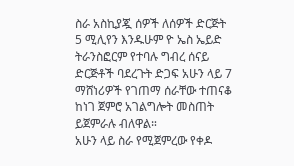ስራ አስኪያጇ ሰዎች ለሰዎች ድርጅት 5 ሚሊየን እንዱሁም ዮ ኤስ ኤይድ ትራንስፎርም የተባሉ ግብረ ሰናይ ድርጅቶች ባደረጉት ድጋፍ አሁን ላይ 7 ማሸነሪዎች የገጠማ ሰራቸው ተጠናቆ ከነገ ጀምሮ አገልግሎት መስጠት ይጀምራሉ ብለዋል።
አሁን ላይ ስራ የሚጀምረው የቀዶ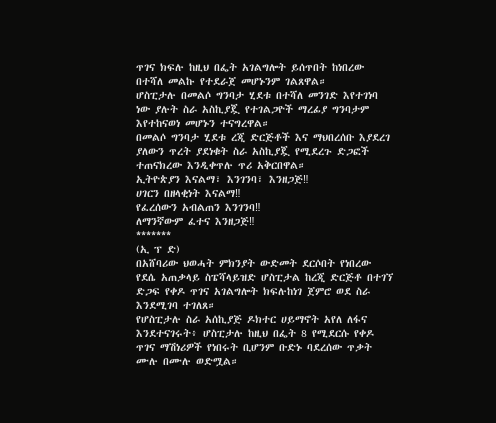ጥገና ክፍሉ ከዚህ በፌት አገልግሎት ይሰጥበት ከነበረው በተሻለ መልኩ የተደራጀ መሆኑንም ገልጸዋል።
ሆስፒታሉ በመልሶ ግንባታ ሂደቱ በተሻለ መንገድ እየተገነባ ነው ያሉት ስራ አስኪያጇ የተገልጋዮች ማረፊያ ግንባታም እየተከናወነ መሆኑን ተናግረዋል።
በመልሶ ግንባታ ሂደቱ ረጂ ድርጅቶች እና ማህበረሰቡ እያደረገ ያለውን ጥረት ያደነቁት ስራ አስኪያጇ የሚደረጉ ድጋፎች ተጠናክረው እንዲቀጥሉ ጥሪ አቅርበዋል።
ኢትዮጵያን እናልማ፣ እንገንባ፣ እንዘጋጅ‼
ሀገርን በዘላቂነት እናልማ‼
የፈረሰውን አብልጠን እንገንባ‼
ለማንኛውም ፈተና እንዘጋጅ‼
*******
(ኢ ፕ ድ)
በአሸባሪው ህወሓት ምክንያት ውድመት ደርሶበት የነበረው የደሴ አጠቃላይ ስፔሻላይዝድ ሆስፒታል ከረጂ ድርጅቶ በተገኘ ድጋፍ የቀዶ ጥገና አገልግሎት ክፍሉከነገ ጀምሮ ወደ ስራ እንደሚገባ ተገለጸ።
የሆስፒታሉ ስራ አሰኪያጅ ዶክተር ሀይማኖት አየለ ለፋና እንደተናገሩት፥ ሆስፒታሉ ከዚህ በፌት 8 የሚደርሱ የቀዶ ጥገና ማሽነሪዎች የነበሩት ቢሆንም ቡድኑ ባደረሰው ጥቃት ሙሉ በሙሉ ወድሟል።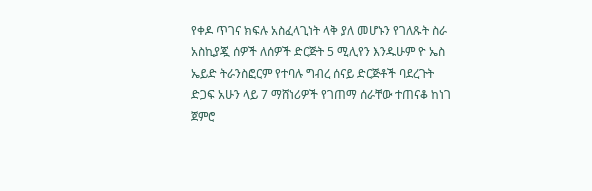የቀዶ ጥገና ክፍሉ አስፈላጊነት ላቅ ያለ መሆኑን የገለጹት ስራ አስኪያጇ ሰዎች ለሰዎች ድርጅት 5 ሚሊየን እንዱሁም ዮ ኤስ ኤይድ ትራንስፎርም የተባሉ ግብረ ሰናይ ድርጅቶች ባደረጉት ድጋፍ አሁን ላይ 7 ማሸነሪዎች የገጠማ ሰራቸው ተጠናቆ ከነገ ጀምሮ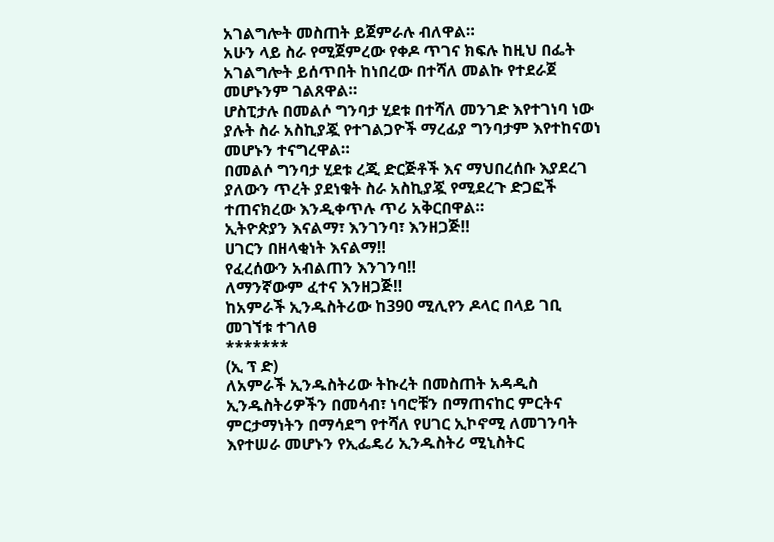አገልግሎት መስጠት ይጀምራሉ ብለዋል።
አሁን ላይ ስራ የሚጀምረው የቀዶ ጥገና ክፍሉ ከዚህ በፌት አገልግሎት ይሰጥበት ከነበረው በተሻለ መልኩ የተደራጀ መሆኑንም ገልጸዋል።
ሆስፒታሉ በመልሶ ግንባታ ሂደቱ በተሻለ መንገድ እየተገነባ ነው ያሉት ስራ አስኪያጇ የተገልጋዮች ማረፊያ ግንባታም እየተከናወነ መሆኑን ተናግረዋል።
በመልሶ ግንባታ ሂደቱ ረጂ ድርጅቶች እና ማህበረሰቡ እያደረገ ያለውን ጥረት ያደነቁት ስራ አስኪያጇ የሚደረጉ ድጋፎች ተጠናክረው እንዲቀጥሉ ጥሪ አቅርበዋል።
ኢትዮጵያን እናልማ፣ እንገንባ፣ እንዘጋጅ‼
ሀገርን በዘላቂነት እናልማ‼
የፈረሰውን አብልጠን እንገንባ‼
ለማንኛውም ፈተና እንዘጋጅ‼
ከአምራች ኢንዱስትሪው ከ390 ሚሊየን ዶላር በላይ ገቢ መገኘቱ ተገለፀ
*******
(ኢ ፕ ድ)
ለአምራች ኢንዱስትሪው ትኩረት በመስጠት አዳዲስ ኢንዱስትሪዎችን በመሳብ፣ ነባሮቹን በማጠናከር ምርትና ምርታማነትን በማሳደግ የተሻለ የሀገር ኢኮኖሚ ለመገንባት እየተሠራ መሆኑን የኢፌዴሪ ኢንዱስትሪ ሚኒስትር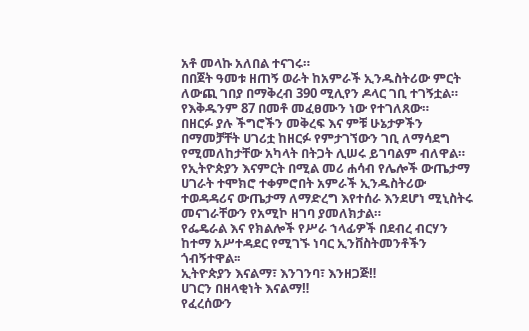አቶ መላኩ አለበል ተናገሩ።
በበጀት ዓመቱ ዘጠኝ ወራት ከአምራች ኢንዱስትሪው ምርት ለውጪ ገበያ በማቅረብ 390 ሚሊየን ዶላር ገቢ ተገኝቷል። የእቅዱንም 87 በመቶ መፈፀሙን ነው የተገለጸው።
በዘርፉ ያሉ ችግሮችን መቅረፍ እና ምቹ ሁኔታዎችን በማመቻቸት ሀገሪቷ ከዘርፉ የምታገኘውን ገቢ ለማሳደግ የሚመለከታቸው አካላት በትጋት ሊሠሩ ይገባልም ብለዋል።
የኢትዮጵያን እናምርት በሚል መሪ ሐሳብ የሌሎች ውጤታማ ሀገራት ተሞክሮ ተቀምሮበት አምራች ኢንዱስትሪው ተወዳዳሪና ውጤታማ ለማድረግ እየተሰራ እንደሆነ ሚኒስትሩ መናገራቸውን የአሚኮ ዘገባ ያመለክታል።
የፌዴራል እና የክልሎች የሥራ ኀላፊዎች በደብረ ብርሃን ከተማ አሥተዳደር የሚገኙ ነባር ኢንቨስትመንቶችን ጎብኝተዋል፡፡
ኢትዮጵያን እናልማ፣ እንገንባ፣ እንዘጋጅ‼
ሀገርን በዘላቂነት እናልማ‼
የፈረሰውን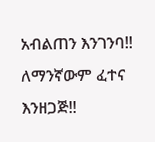አብልጠን እንገንባ‼
ለማንኛውም ፈተና እንዘጋጅ‼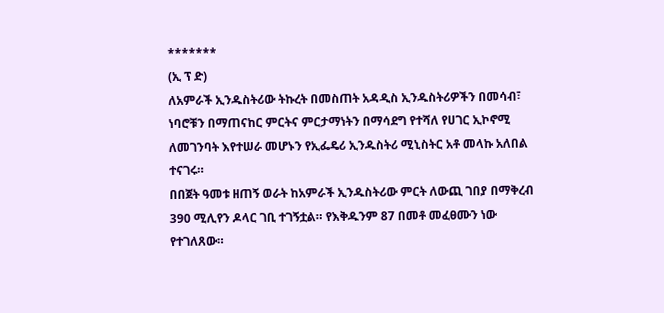*******
(ኢ ፕ ድ)
ለአምራች ኢንዱስትሪው ትኩረት በመስጠት አዳዲስ ኢንዱስትሪዎችን በመሳብ፣ ነባሮቹን በማጠናከር ምርትና ምርታማነትን በማሳደግ የተሻለ የሀገር ኢኮኖሚ ለመገንባት እየተሠራ መሆኑን የኢፌዴሪ ኢንዱስትሪ ሚኒስትር አቶ መላኩ አለበል ተናገሩ።
በበጀት ዓመቱ ዘጠኝ ወራት ከአምራች ኢንዱስትሪው ምርት ለውጪ ገበያ በማቅረብ 390 ሚሊየን ዶላር ገቢ ተገኝቷል። የእቅዱንም 87 በመቶ መፈፀሙን ነው የተገለጸው።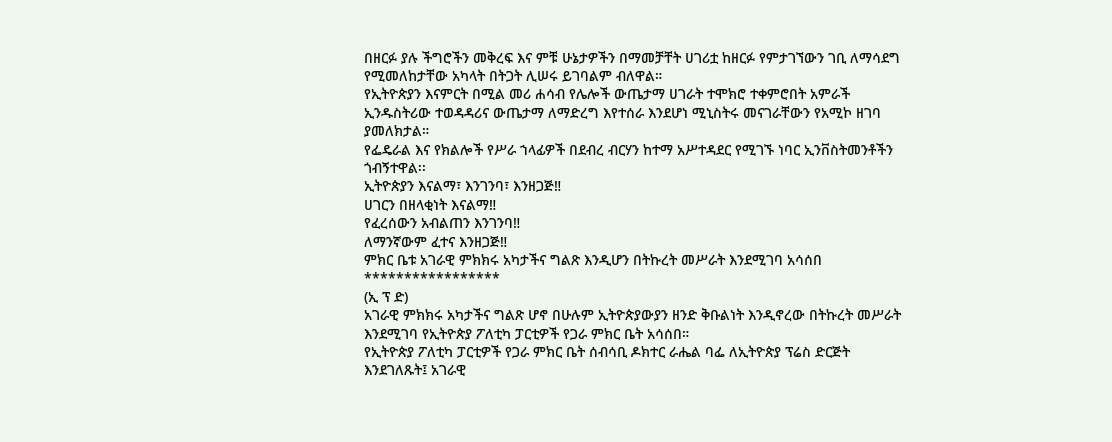በዘርፉ ያሉ ችግሮችን መቅረፍ እና ምቹ ሁኔታዎችን በማመቻቸት ሀገሪቷ ከዘርፉ የምታገኘውን ገቢ ለማሳደግ የሚመለከታቸው አካላት በትጋት ሊሠሩ ይገባልም ብለዋል።
የኢትዮጵያን እናምርት በሚል መሪ ሐሳብ የሌሎች ውጤታማ ሀገራት ተሞክሮ ተቀምሮበት አምራች ኢንዱስትሪው ተወዳዳሪና ውጤታማ ለማድረግ እየተሰራ እንደሆነ ሚኒስትሩ መናገራቸውን የአሚኮ ዘገባ ያመለክታል።
የፌዴራል እና የክልሎች የሥራ ኀላፊዎች በደብረ ብርሃን ከተማ አሥተዳደር የሚገኙ ነባር ኢንቨስትመንቶችን ጎብኝተዋል፡፡
ኢትዮጵያን እናልማ፣ እንገንባ፣ እንዘጋጅ‼
ሀገርን በዘላቂነት እናልማ‼
የፈረሰውን አብልጠን እንገንባ‼
ለማንኛውም ፈተና እንዘጋጅ‼
ምክር ቤቱ አገራዊ ምክክሩ አካታችና ግልጽ እንዲሆን በትኩረት መሥራት እንደሚገባ አሳሰበ
*****************
(ኢ ፕ ድ)
አገራዊ ምክክሩ አካታችና ግልጽ ሆኖ በሁሉም ኢትዮጵያውያን ዘንድ ቅቡልነት እንዲኖረው በትኩረት መሥራት እንደሚገባ የኢትዮጵያ ፖለቲካ ፓርቲዎች የጋራ ምክር ቤት አሳሰበ።
የኢትዮጵያ ፖለቲካ ፓርቲዎች የጋራ ምክር ቤት ሰብሳቢ ዶክተር ራሔል ባፌ ለኢትዮጵያ ፕሬስ ድርጅት እንደገለጹት፤ አገራዊ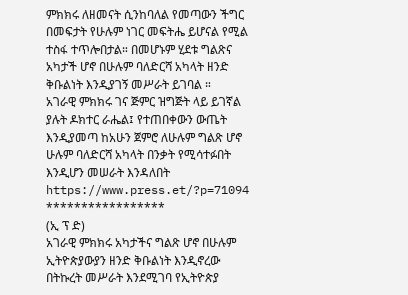ምክክሩ ለዘመናት ሲንከባለል የመጣውን ችግር በመፍታት የሁሉም ነገር መፍትሔ ይሆናል የሚል ተስፋ ተጥሎበታል። በመሆኑም ሂደቱ ግልጽና አካታች ሆኖ በሁሉም ባለድርሻ አካላት ዘንድ ቅቡልነት እንዲያገኝ መሥራት ይገባል ።
አገራዊ ምክክሩ ገና ጅምር ዝግጅት ላይ ይገኛል ያሉት ዶክተር ራሔል፤ የተጠበቀውን ውጤት እንዲያመጣ ከአሁን ጀምሮ ለሁሉም ግልጽ ሆኖ ሁሉም ባለድርሻ አካላት በንቃት የሚሳተፉበት እንዲሆን መሠራት እንዳለበት
https://www.press.et/?p=71094
*****************
(ኢ ፕ ድ)
አገራዊ ምክክሩ አካታችና ግልጽ ሆኖ በሁሉም ኢትዮጵያውያን ዘንድ ቅቡልነት እንዲኖረው በትኩረት መሥራት እንደሚገባ የኢትዮጵያ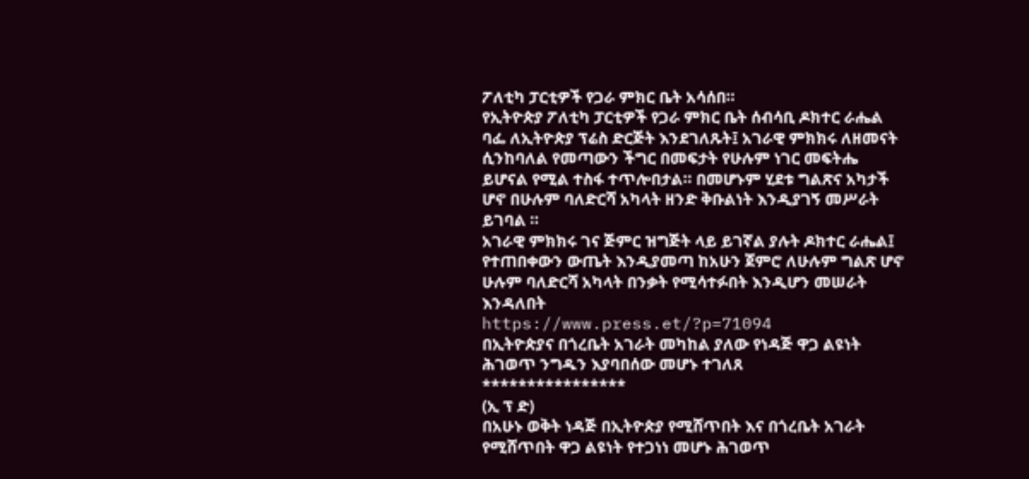ፖለቲካ ፓርቲዎች የጋራ ምክር ቤት አሳሰበ።
የኢትዮጵያ ፖለቲካ ፓርቲዎች የጋራ ምክር ቤት ሰብሳቢ ዶክተር ራሔል ባፌ ለኢትዮጵያ ፕሬስ ድርጅት እንደገለጹት፤ አገራዊ ምክክሩ ለዘመናት ሲንከባለል የመጣውን ችግር በመፍታት የሁሉም ነገር መፍትሔ ይሆናል የሚል ተስፋ ተጥሎበታል። በመሆኑም ሂደቱ ግልጽና አካታች ሆኖ በሁሉም ባለድርሻ አካላት ዘንድ ቅቡልነት እንዲያገኝ መሥራት ይገባል ።
አገራዊ ምክክሩ ገና ጅምር ዝግጅት ላይ ይገኛል ያሉት ዶክተር ራሔል፤ የተጠበቀውን ውጤት እንዲያመጣ ከአሁን ጀምሮ ለሁሉም ግልጽ ሆኖ ሁሉም ባለድርሻ አካላት በንቃት የሚሳተፉበት እንዲሆን መሠራት እንዳለበት
https://www.press.et/?p=71094
በኢትዮጵያና በጎረቤት አገራት መካከል ያለው የነዳጅ ዋጋ ልዩነት ሕገወጥ ንግዱን እያባበሰው መሆኑ ተገለጸ
****************
(ኢ ፕ ድ)
በአሁኑ ወቅት ነዳጅ በኢትዮጵያ የሚሸጥበት እና በጎረቤት አገራት የሚሸጥበት ዋጋ ልዩነት የተጋነነ መሆኑ ሕገወጥ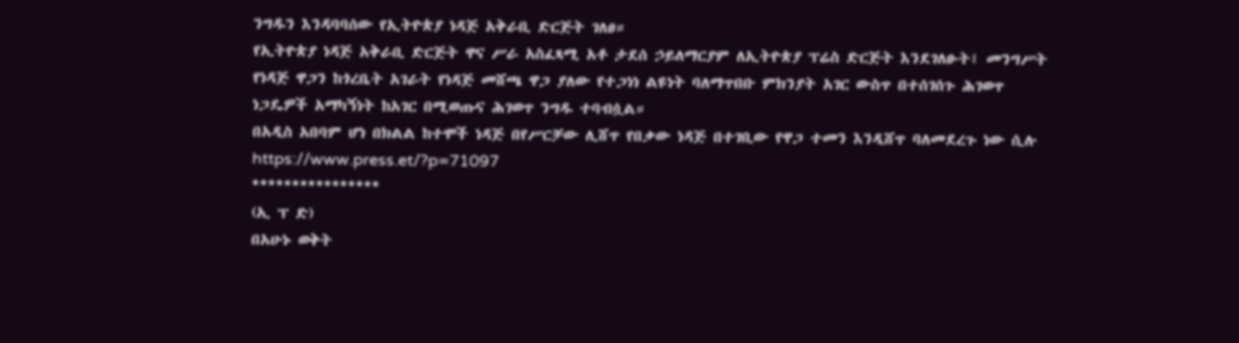ንግዱን እንዳባባሰው የኢትዮጵያ ነዳጅ አቅራቢ ድርጅት ገለፀ።
የኢትዮጵያ ነዳጅ አቅራቢ ድርጅት ዋና ሥራ አስፈጻሚ አቶ ታደሰ ኃይለማርያም ለኢትዮጵያ ፕሬስ ድርጅት እንደገለፁት፤ መንግሥት የነዳጅ ዋጋን ከጎረቤት አገራት የነዳጅ መሸጫ ዋጋ ያለው የተጋነነ ልዩነት ባለማጥበቡ ምክንያት አገር ውስጥ በተሰገሰጉ ሕገወጥ ነጋዴዎች አማካኝነት ከአገር በሚወጡና ሕገወጥ ንግዱ ተባብሷል።
በአዲስ አበባም ሆነ በክልል ከተሞች ነዳጅ በየሥርቻው ሊሸጥ የበቃው ነዳጅ በተገቢው የዋጋ ተመን እንዲሸጥ ባለመደረጉ ነው ሲሉ
https://www.press.et/?p=71097
****************
(ኢ ፕ ድ)
በአሁኑ ወቅት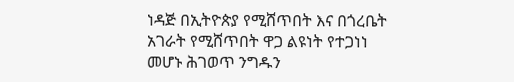ነዳጅ በኢትዮጵያ የሚሸጥበት እና በጎረቤት አገራት የሚሸጥበት ዋጋ ልዩነት የተጋነነ መሆኑ ሕገወጥ ንግዱን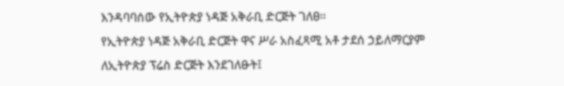እንዳባባሰው የኢትዮጵያ ነዳጅ አቅራቢ ድርጅት ገለፀ።
የኢትዮጵያ ነዳጅ አቅራቢ ድርጅት ዋና ሥራ አስፈጻሚ አቶ ታደሰ ኃይለማርያም ለኢትዮጵያ ፕሬስ ድርጅት እንደገለፁት፤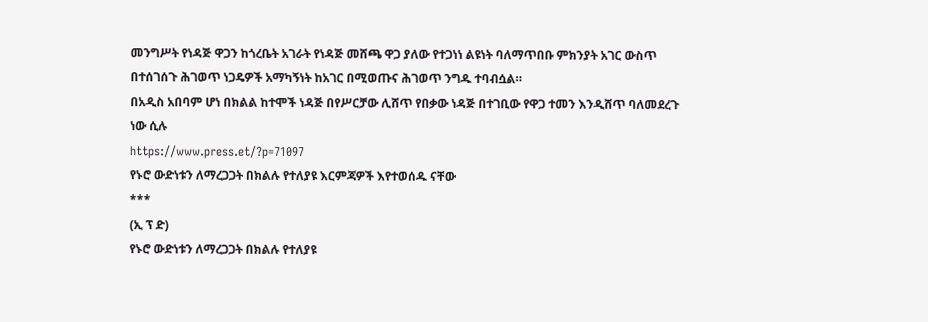መንግሥት የነዳጅ ዋጋን ከጎረቤት አገራት የነዳጅ መሸጫ ዋጋ ያለው የተጋነነ ልዩነት ባለማጥበቡ ምክንያት አገር ውስጥ በተሰገሰጉ ሕገወጥ ነጋዴዎች አማካኝነት ከአገር በሚወጡና ሕገወጥ ንግዱ ተባብሷል።
በአዲስ አበባም ሆነ በክልል ከተሞች ነዳጅ በየሥርቻው ሊሸጥ የበቃው ነዳጅ በተገቢው የዋጋ ተመን እንዲሸጥ ባለመደረጉ ነው ሲሉ
https://www.press.et/?p=71097
የኑሮ ውድነቱን ለማረጋጋት በክልሉ የተለያዩ እርምጃዎች እየተወሰዱ ናቸው
***
(ኢ ፕ ድ)
የኑሮ ውድነቱን ለማረጋጋት በክልሉ የተለያዩ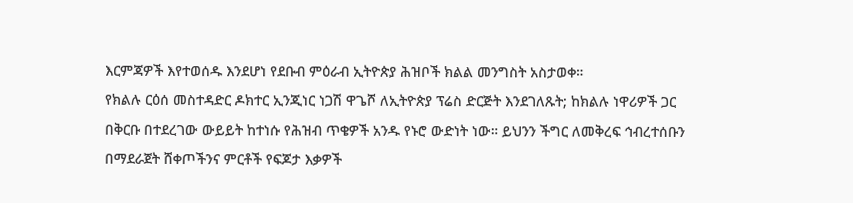እርምጃዎች እየተወሰዱ እንደሆነ የደቡብ ምዕራብ ኢትዮጵያ ሕዝቦች ክልል መንግስት አስታወቀ።
የክልሉ ርዕሰ መስተዳድር ዶክተር ኢንጂነር ነጋሽ ዋጌሾ ለኢትዮጵያ ፕሬስ ድርጅት እንደገለጹት; ከክልሉ ነዋሪዎች ጋር በቅርቡ በተደረገው ውይይት ከተነሱ የሕዝብ ጥቄዎች አንዱ የኑሮ ውድነት ነው። ይህንን ችግር ለመቅረፍ ኅብረተሰቡን በማደራጀት ሸቀጦችንና ምርቶች የፍጆታ እቃዎች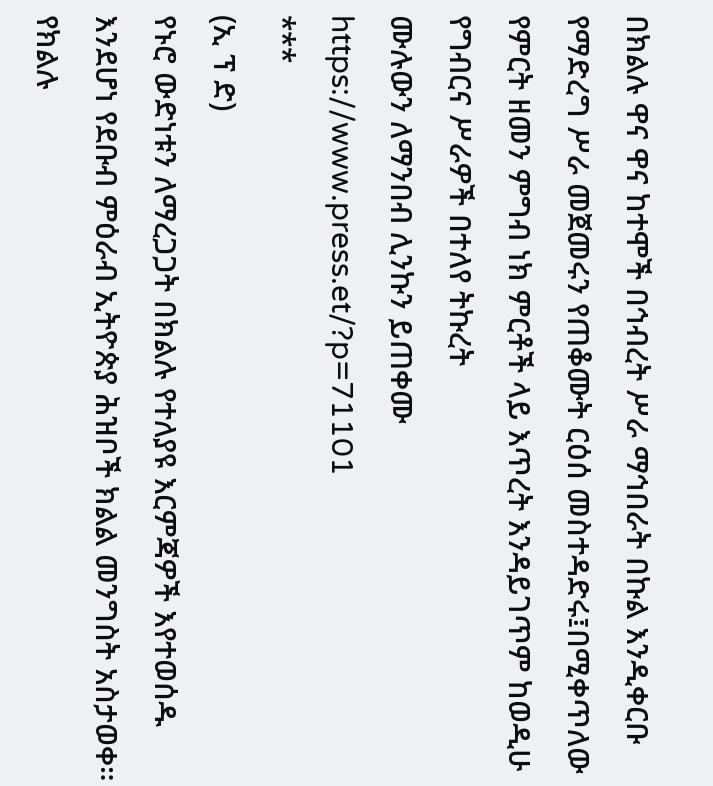በክልሉ ዋና ዋና ከተሞች በኅብረት ሥራ ማኅበራት በኩል እንዲቀርቡ የማድረግ ሥራ መጀመሩን የጠቆሙት ርዕሰ መስተዳድሩ፤በሚቀጥለው የምርት ዘመን ምግብ ነክ ምርቶች ላይ እጥረት እንዳይገጥም ከወዲሁ የግብርና ሥራዎች በተለየ ትኩረት
ሙሉውን ለማንበብ ሊንኩን ይጠቀሙ
https://www.press.et/?p=71101
***
(ኢ ፕ ድ)
የኑሮ ውድነቱን ለማረጋጋት በክልሉ የተለያዩ እርምጃዎች እየተወሰዱ እንደሆነ የደቡብ ምዕራብ ኢትዮጵያ ሕዝቦች ክልል መንግስት አስታወቀ።
የክልሉ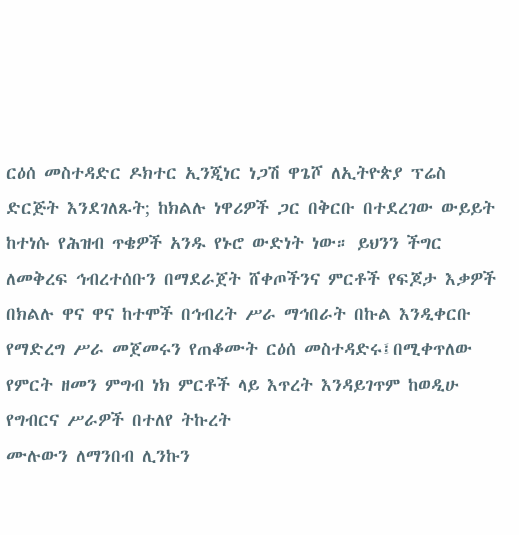ርዕሰ መስተዳድር ዶክተር ኢንጂነር ነጋሽ ዋጌሾ ለኢትዮጵያ ፕሬስ ድርጅት እንደገለጹት; ከክልሉ ነዋሪዎች ጋር በቅርቡ በተደረገው ውይይት ከተነሱ የሕዝብ ጥቄዎች አንዱ የኑሮ ውድነት ነው። ይህንን ችግር ለመቅረፍ ኅብረተሰቡን በማደራጀት ሸቀጦችንና ምርቶች የፍጆታ እቃዎች በክልሉ ዋና ዋና ከተሞች በኅብረት ሥራ ማኅበራት በኩል እንዲቀርቡ የማድረግ ሥራ መጀመሩን የጠቆሙት ርዕሰ መስተዳድሩ፤በሚቀጥለው የምርት ዘመን ምግብ ነክ ምርቶች ላይ እጥረት እንዳይገጥም ከወዲሁ የግብርና ሥራዎች በተለየ ትኩረት
ሙሉውን ለማንበብ ሊንኩን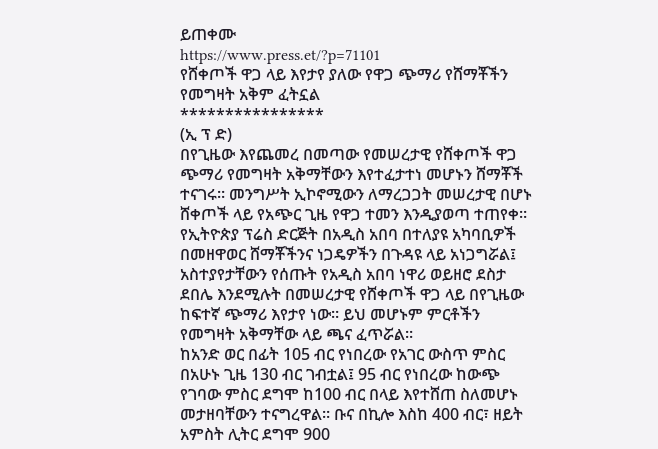ይጠቀሙ
https://www.press.et/?p=71101
የሸቀጦች ዋጋ ላይ እየታየ ያለው የዋጋ ጭማሪ የሸማቾችን የመግዛት አቅም ፈትኗል
****************
(ኢ ፕ ድ)
በየጊዜው እየጨመረ በመጣው የመሠረታዊ የሸቀጦች ዋጋ ጭማሪ የመግዛት አቅማቸውን እየተፈታተነ መሆኑን ሸማቾች ተናገሩ። መንግሥት ኢኮኖሚውን ለማረጋጋት መሠረታዊ በሆኑ ሸቀጦች ላይ የአጭር ጊዜ የዋጋ ተመን እንዲያወጣ ተጠየቀ።
የኢትዮጵያ ፕሬስ ድርጅት በአዲስ አበባ በተለያዩ አካባቢዎች በመዘዋወር ሸማቾችንና ነጋዴዎችን በጉዳዩ ላይ አነጋግሯል፤ አስተያየታቸውን የሰጡት የአዲስ አበባ ነዋሪ ወይዘሮ ደስታ ደበሌ እንደሚሉት በመሠረታዊ የሸቀጦች ዋጋ ላይ በየጊዜው ከፍተኛ ጭማሪ እየታየ ነው። ይህ መሆኑም ምርቶችን የመግዛት አቅማቸው ላይ ጫና ፈጥሯል።
ከአንድ ወር በፊት 105 ብር የነበረው የአገር ውስጥ ምስር በአሁኑ ጊዜ 130 ብር ገብቷል፤ 95 ብር የነበረው ከውጭ የገባው ምስር ደግሞ ከ100 ብር በላይ እየተሸጠ ስለመሆኑ መታዘባቸውን ተናግረዋል። ቡና በኪሎ እስከ 400 ብር፣ ዘይት አምስት ሊትር ደግሞ 900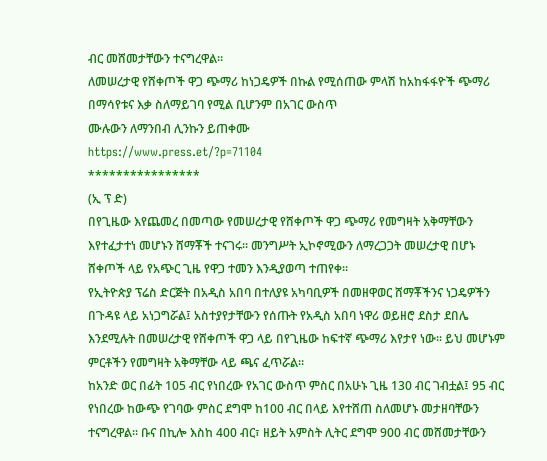ብር መሸመታቸውን ተናግረዋል።
ለመሠረታዊ የሸቀጦች ዋጋ ጭማሪ ከነጋዴዎች በኩል የሚሰጠው ምላሽ ከአከፋፋዮች ጭማሪ በማሳየቱና እቃ ስለማይገባ የሚል ቢሆንም በአገር ውስጥ
ሙሉውን ለማንበብ ሊንኩን ይጠቀሙ
https://www.press.et/?p=71104
****************
(ኢ ፕ ድ)
በየጊዜው እየጨመረ በመጣው የመሠረታዊ የሸቀጦች ዋጋ ጭማሪ የመግዛት አቅማቸውን እየተፈታተነ መሆኑን ሸማቾች ተናገሩ። መንግሥት ኢኮኖሚውን ለማረጋጋት መሠረታዊ በሆኑ ሸቀጦች ላይ የአጭር ጊዜ የዋጋ ተመን እንዲያወጣ ተጠየቀ።
የኢትዮጵያ ፕሬስ ድርጅት በአዲስ አበባ በተለያዩ አካባቢዎች በመዘዋወር ሸማቾችንና ነጋዴዎችን በጉዳዩ ላይ አነጋግሯል፤ አስተያየታቸውን የሰጡት የአዲስ አበባ ነዋሪ ወይዘሮ ደስታ ደበሌ እንደሚሉት በመሠረታዊ የሸቀጦች ዋጋ ላይ በየጊዜው ከፍተኛ ጭማሪ እየታየ ነው። ይህ መሆኑም ምርቶችን የመግዛት አቅማቸው ላይ ጫና ፈጥሯል።
ከአንድ ወር በፊት 105 ብር የነበረው የአገር ውስጥ ምስር በአሁኑ ጊዜ 130 ብር ገብቷል፤ 95 ብር የነበረው ከውጭ የገባው ምስር ደግሞ ከ100 ብር በላይ እየተሸጠ ስለመሆኑ መታዘባቸውን ተናግረዋል። ቡና በኪሎ እስከ 400 ብር፣ ዘይት አምስት ሊትር ደግሞ 900 ብር መሸመታቸውን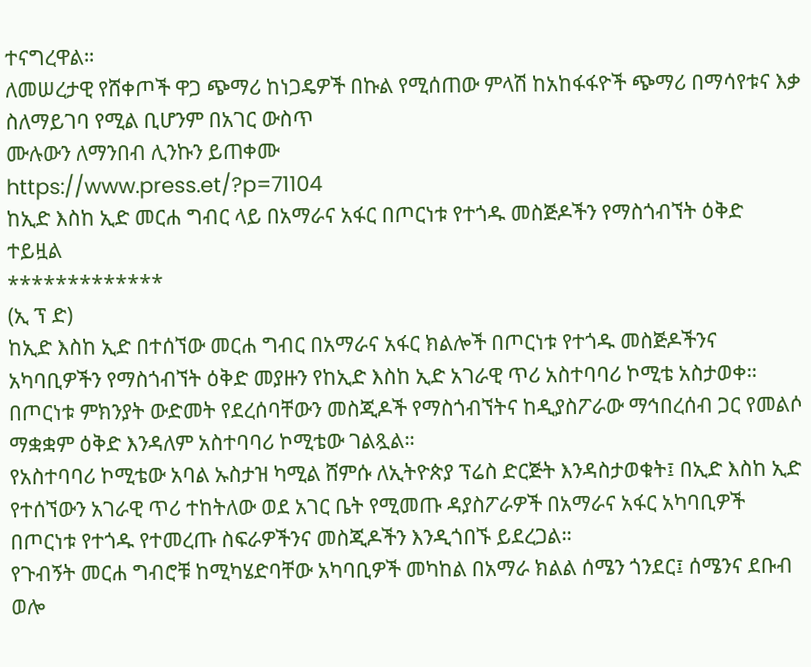ተናግረዋል።
ለመሠረታዊ የሸቀጦች ዋጋ ጭማሪ ከነጋዴዎች በኩል የሚሰጠው ምላሽ ከአከፋፋዮች ጭማሪ በማሳየቱና እቃ ስለማይገባ የሚል ቢሆንም በአገር ውስጥ
ሙሉውን ለማንበብ ሊንኩን ይጠቀሙ
https://www.press.et/?p=71104
ከኢድ እስከ ኢድ መርሐ ግብር ላይ በአማራና አፋር በጦርነቱ የተጎዱ መስጅዶችን የማስጎብኘት ዕቅድ ተይዟል
*************
(ኢ ፕ ድ)
ከኢድ እስከ ኢድ በተሰኘው መርሐ ግብር በአማራና አፋር ክልሎች በጦርነቱ የተጎዱ መስጅዶችንና አካባቢዎችን የማስጎብኘት ዕቅድ መያዙን የከኢድ እስከ ኢድ አገራዊ ጥሪ አስተባባሪ ኮሚቴ አስታወቀ።
በጦርነቱ ምክንያት ውድመት የደረሰባቸውን መስጂዶች የማስጎብኘትና ከዲያስፖራው ማኅበረሰብ ጋር የመልሶ ማቋቋም ዕቅድ እንዳለም አስተባባሪ ኮሚቴው ገልጿል።
የአስተባባሪ ኮሚቴው አባል ኡስታዝ ካሚል ሸምሱ ለኢትዮጵያ ፕሬስ ድርጅት እንዳስታወቁት፤ በኢድ እስከ ኢድ የተሰኘውን አገራዊ ጥሪ ተከትለው ወደ አገር ቤት የሚመጡ ዳያስፖራዎች በአማራና አፋር አካባቢዎች በጦርነቱ የተጎዱ የተመረጡ ስፍራዎችንና መስጂዶችን እንዲጎበኙ ይደረጋል።
የጉብኝት መርሐ ግብሮቹ ከሚካሄድባቸው አካባቢዎች መካከል በአማራ ክልል ሰሜን ጎንደር፤ ሰሜንና ደቡብ ወሎ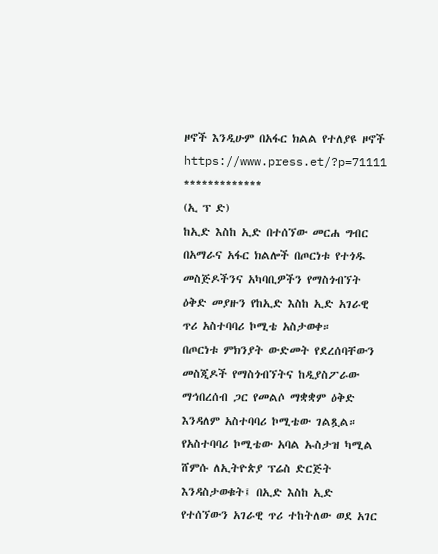ዞኖች እንዲሁም በአፋር ክልል የተለያዩ ዞኖች
https://www.press.et/?p=71111
*************
(ኢ ፕ ድ)
ከኢድ እስከ ኢድ በተሰኘው መርሐ ግብር በአማራና አፋር ክልሎች በጦርነቱ የተጎዱ መስጅዶችንና አካባቢዎችን የማስጎብኘት ዕቅድ መያዙን የከኢድ እስከ ኢድ አገራዊ ጥሪ አስተባባሪ ኮሚቴ አስታወቀ።
በጦርነቱ ምክንያት ውድመት የደረሰባቸውን መስጂዶች የማስጎብኘትና ከዲያስፖራው ማኅበረሰብ ጋር የመልሶ ማቋቋም ዕቅድ እንዳለም አስተባባሪ ኮሚቴው ገልጿል።
የአስተባባሪ ኮሚቴው አባል ኡስታዝ ካሚል ሸምሱ ለኢትዮጵያ ፕሬስ ድርጅት እንዳስታወቁት፤ በኢድ እስከ ኢድ የተሰኘውን አገራዊ ጥሪ ተከትለው ወደ አገር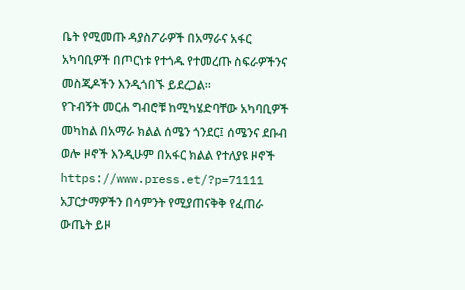ቤት የሚመጡ ዳያስፖራዎች በአማራና አፋር አካባቢዎች በጦርነቱ የተጎዱ የተመረጡ ስፍራዎችንና መስጂዶችን እንዲጎበኙ ይደረጋል።
የጉብኝት መርሐ ግብሮቹ ከሚካሄድባቸው አካባቢዎች መካከል በአማራ ክልል ሰሜን ጎንደር፤ ሰሜንና ደቡብ ወሎ ዞኖች እንዲሁም በአፋር ክልል የተለያዩ ዞኖች
https://www.press.et/?p=71111
አፓርታማዎችን በሳምንት የሚያጠናቅቅ የፈጠራ ውጤት ይዞ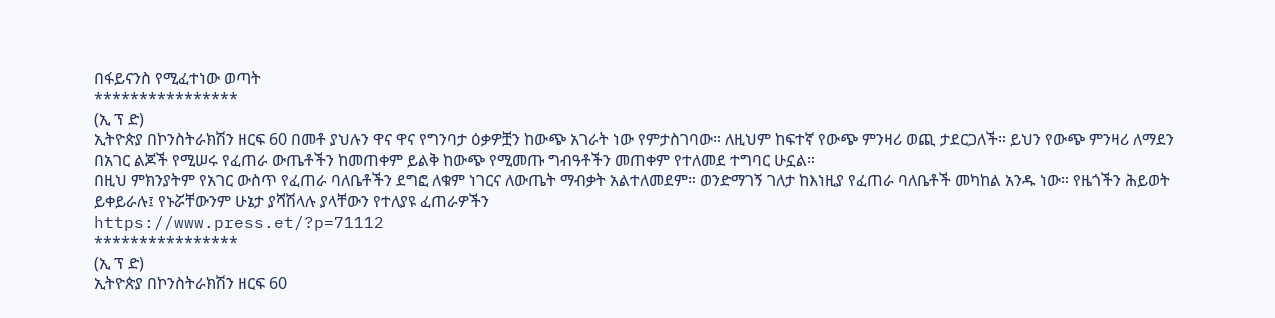በፋይናንስ የሚፈተነው ወጣት
****************
(ኢ ፕ ድ)
ኢትዮጵያ በኮንስትራክሽን ዘርፍ 60 በመቶ ያህሉን ዋና ዋና የግንባታ ዕቃዎቿን ከውጭ አገራት ነው የምታስገባው። ለዚህም ከፍተኛ የውጭ ምንዛሪ ወጪ ታደርጋለች። ይህን የውጭ ምንዛሪ ለማደን በአገር ልጆች የሚሠሩ የፈጠራ ውጤቶችን ከመጠቀም ይልቅ ከውጭ የሚመጡ ግብዓቶችን መጠቀም የተለመደ ተግባር ሁኗል።
በዚህ ምክንያትም የአገር ውስጥ የፈጠራ ባለቤቶችን ደግፎ ለቁም ነገርና ለውጤት ማብቃት አልተለመደም። ወንድማገኝ ገለታ ከእነዚያ የፈጠራ ባለቤቶች መካከል አንዱ ነው። የዜጎችን ሕይወት ይቀይራሉ፤ የኑሯቸውንም ሁኔታ ያሻሽላሉ ያላቸውን የተለያዩ ፈጠራዎችን
https://www.press.et/?p=71112
****************
(ኢ ፕ ድ)
ኢትዮጵያ በኮንስትራክሽን ዘርፍ 60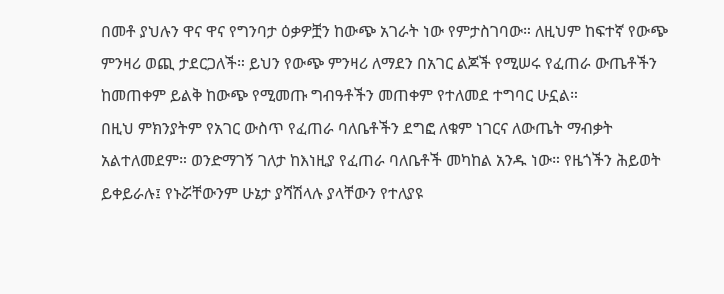በመቶ ያህሉን ዋና ዋና የግንባታ ዕቃዎቿን ከውጭ አገራት ነው የምታስገባው። ለዚህም ከፍተኛ የውጭ ምንዛሪ ወጪ ታደርጋለች። ይህን የውጭ ምንዛሪ ለማደን በአገር ልጆች የሚሠሩ የፈጠራ ውጤቶችን ከመጠቀም ይልቅ ከውጭ የሚመጡ ግብዓቶችን መጠቀም የተለመደ ተግባር ሁኗል።
በዚህ ምክንያትም የአገር ውስጥ የፈጠራ ባለቤቶችን ደግፎ ለቁም ነገርና ለውጤት ማብቃት አልተለመደም። ወንድማገኝ ገለታ ከእነዚያ የፈጠራ ባለቤቶች መካከል አንዱ ነው። የዜጎችን ሕይወት ይቀይራሉ፤ የኑሯቸውንም ሁኔታ ያሻሽላሉ ያላቸውን የተለያዩ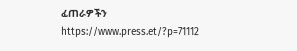ፈጠራዎችን
https://www.press.et/?p=71112